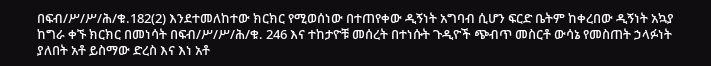በፍብ/ሥ/ሥ/ሕ/ቁ.182(2) እንደተመለከተው ክርክር የሚወሰነው በተጠየቀው ዲኝነት አግባብ ሲሆን ፍርድ ቤትም ከቀረበው ዲኝነት አኳያ ከግራ ቀኙ ክርክር በመነሳት በፍብ/ሥ/ሥ/ሕ/ቁ. 246 እና ተከታዮቹ መሰረት በተነሱት ጉዲዮች ጭብጥ መስርቶ ውሳኔ የመስጠት ኃላፉነት ያለበት አቶ ይስማው ድረስ እና እነ አቶ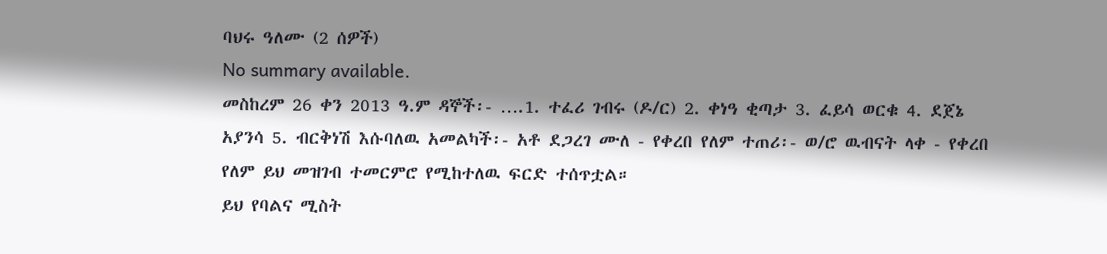ባህሩ ዓለሙ (2 ሰዎች)
No summary available.
መስከረም 26 ቀን 2013 ዓ.ም ዳኞች፡- ….1. ተፈሪ ገብሩ (ዶ/ር) 2. ቀነዓ ቂጣታ 3. ፈይሳ ወርቁ 4. ደጀኔ አያንሳ 5. ብርቅነሽ እሱባለዉ አመልካች፡- አቶ ደጋረገ ሙለ - የቀረበ የለም ተጠሪ፡- ወ/ሮ ዉብናት ላቀ - የቀረበ የለም ይህ መዝገብ ተመርምሮ የሚከተለዉ ፍርድ ተሰጥቷል።
ይህ የባልና ሚስት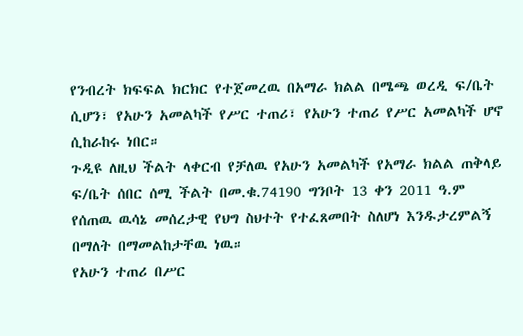የንብረት ክፍፍል ክርክር የተጀመረዉ በአማራ ክልል በሜጫ ወረዲ ፍ/ቤት ሲሆን፣ የአሁን አመልካች የሥር ተጠሪ፣ የአሁን ተጠሪ የሥር አመልካች ሆኖ ሲከራከሩ ነበር።
ጉዲዩ ለዚህ ችልት ላቀርብ የቻለዉ የአሁን አመልካች የአማራ ክልል ጠቅላይ ፍ/ቤት ሰበር ሰሚ ችልት በመ.ቁ.74190 ግንቦት 13 ቀን 2011 ዓ.ም የሰጠዉ ዉሳኔ መሰረታዊ የህግ ስህተት የተፈጸመበት ስለሆነ እንዱታረምልኝ በማለት በማመልከታቸዉ ነዉ።
የአሁን ተጠሪ በሥር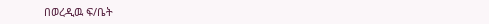በወረዲዉ ፍ/ቤት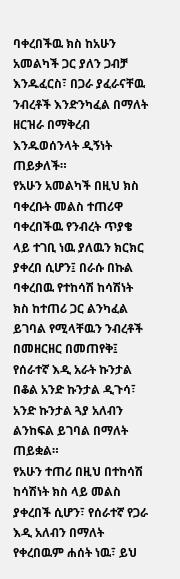ባቀረበችዉ ክስ ከአሁን አመልካች ጋር ያለን ጋብቻ እንዱፈርስ፣ በጋራ ያፈራናቸዉ ንብረቶች እንድንካፈል በማለት ዘርዝራ በማቅረብ እንዱወሰንላት ዲኝነት ጠይቃለች።
የአሁን አመልካች በዚህ ክስ ባቀረቡት መልስ ተጠሪዋ ባቀረበችዉ የንብረት ጥያቄ ላይ ተገቢ ነዉ ያለዉን ክርክር ያቀረበ ሲሆን፤ በራሱ በኩል ባቀረበዉ የተከሳሽ ከሳሽነት ክስ ከተጠሪ ጋር ልንካፈል ይገባል የሚላቸዉን ንብረቶች በመዘርዘር በመጠየቅ፤ የሰራተኛ እዲ አራት ኩንታል በቆል አንድ ኩንታል ዲጉሳ፣ አንድ ኩንታል ጓያ አለብን ልንከፍል ይገባል በማለት ጠይቋል።
የአሁን ተጠሪ በዚህ በተከሳሽ ከሳሽነት ክስ ላይ መልስ ያቀረበች ሲሆን፣ የሰራተኛ የጋራ እዲ አለብን በማለት የቀረበዉም ሐሰት ነዉ፣ ይህ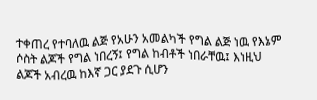ተቀጠረ የተባለዉ ልጅ የአሁን አመልካች የግል ልጅ ነዉ የእኔም ሶስት ልጆች የግል ነበረኝ፤ የግል ከብቶች ነበራቸዉ፤ እነዚህ ልጆች አብረዉ ከእኛ ጋር ያደጉ ሲሆን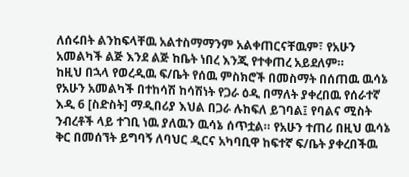ለሰሩበት ልንከፍላቸዉ አልተስማማንም አልቀጠርናቸዉም፣ የአሁን አመልካች ልጅ እንደ ልጅ ከቤት ነበረ እንጂ የተቀጠረ አይደለም።
ከዚህ በኋላ የወረዲዉ ፍ/ቤት የሰዉ ምስክሮች በመስማት በሰጠዉ ዉሳኔ የአሁን አመልካች በተከሳሽ ከሳሽነት የጋራ ዕዲ በማለት ያቀረበዉ የሰራተኛ እዲ 6 [ስድስት] ማዲበሪያ እህል በጋራ ሉከፍለ ይገባል፤ የባልና ሚስት ንብረቶች ላይ ተገቢ ነዉ ያለዉን ዉሳኔ ሰጥቷል። የአሁን ተጠሪ በዚህ ዉሳኔ ቅር በመሰኘት ይግባኝ ለባህር ዲርና አካባቢዋ ከፍተኛ ፍ/ቤት ያቀረበችዉ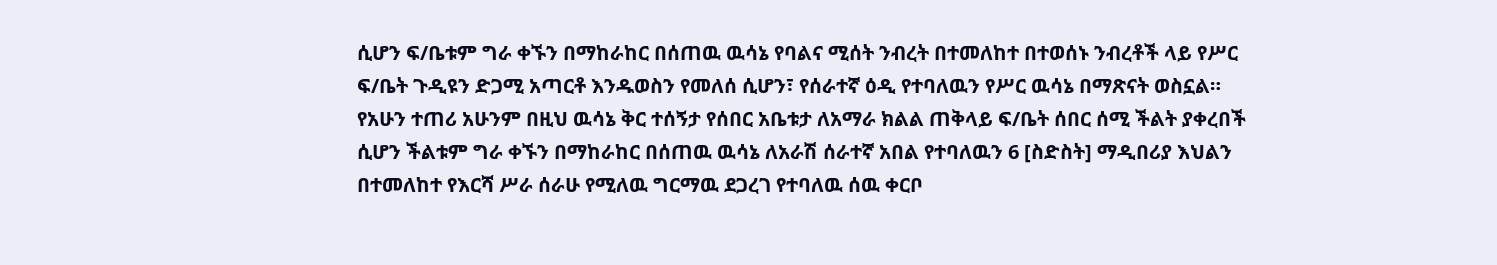ሲሆን ፍ/ቤቱም ግራ ቀኙን በማከራከር በሰጠዉ ዉሳኔ የባልና ሚሰት ንብረት በተመለከተ በተወሰኑ ንብረቶች ላይ የሥር ፍ/ቤት ጉዲዩን ድጋሚ አጣርቶ እንዱወስን የመለሰ ሲሆን፣ የሰራተኛ ዕዲ የተባለዉን የሥር ዉሳኔ በማጽናት ወስኗል።
የአሁን ተጠሪ አሁንም በዚህ ዉሳኔ ቅር ተሰኝታ የሰበር አቤቱታ ለአማራ ክልል ጠቅላይ ፍ/ቤት ሰበር ሰሚ ችልት ያቀረበች ሲሆን ችልቱም ግራ ቀኙን በማከራከር በሰጠዉ ዉሳኔ ለአራሽ ሰራተኛ አበል የተባለዉን 6 [ስድስት] ማዲበሪያ እህልን በተመለከተ የእርሻ ሥራ ሰራሁ የሚለዉ ግርማዉ ደጋረገ የተባለዉ ሰዉ ቀርቦ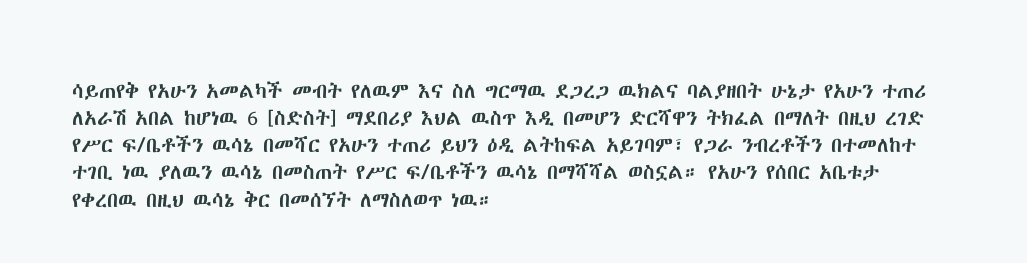ሳይጠየቅ የአሁን አመልካች መብት የለዉም እና ስለ ግርማዉ ደጋረጋ ዉክልና ባልያዘበት ሁኔታ የአሁን ተጠሪ ለአራሽ አበል ከሆነዉ 6 [ስድስት] ማደበሪያ እህል ዉስጥ እዲ በመሆን ድርሻዋን ትክፈል በማለት በዚህ ረገድ የሥር ፍ/ቤቶችን ዉሳኔ በመሻር የአሁን ተጠሪ ይህን ዕዲ ልትከፍል አይገባም፣ የጋራ ንብረቶችን በተመለከተ ተገቢ ነዉ ያለዉን ዉሳኔ በመስጠት የሥር ፍ/ቤቶችን ዉሳኔ በማሻሻል ወስኗል። የአሁን የሰበር አቤቱታ የቀረበዉ በዚህ ዉሳኔ ቅር በመሰኘት ለማስለወጥ ነዉ።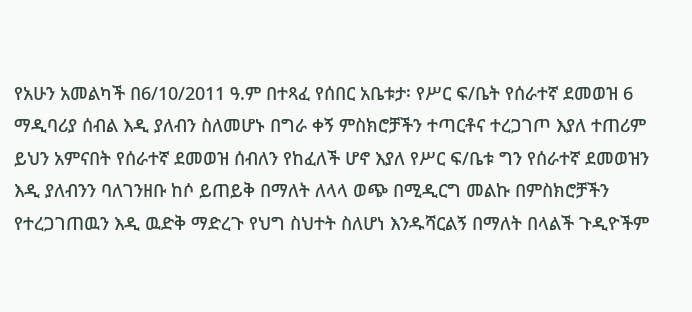የአሁን አመልካች በ6/10/2011 ዓ.ም በተጻፈ የሰበር አቤቱታ፡ የሥር ፍ/ቤት የሰራተኛ ደመወዝ 6 ማዲባሪያ ሰብል እዲ ያለብን ስለመሆኑ በግራ ቀኝ ምስክሮቻችን ተጣርቶና ተረጋገጦ እያለ ተጠሪም ይህን አምናበት የሰራተኛ ደመወዝ ሰብለን የከፈለች ሆኖ እያለ የሥር ፍ/ቤቱ ግን የሰራተኛ ደመወዝን እዲ ያለብንን ባለገንዘቡ ከሶ ይጠይቅ በማለት ለላላ ወጭ በሚዲርግ መልኩ በምስክሮቻችን የተረጋገጠዉን እዲ ዉድቅ ማድረጉ የህግ ስህተት ስለሆነ እንዱሻርልኝ በማለት በላልች ጉዲዮችም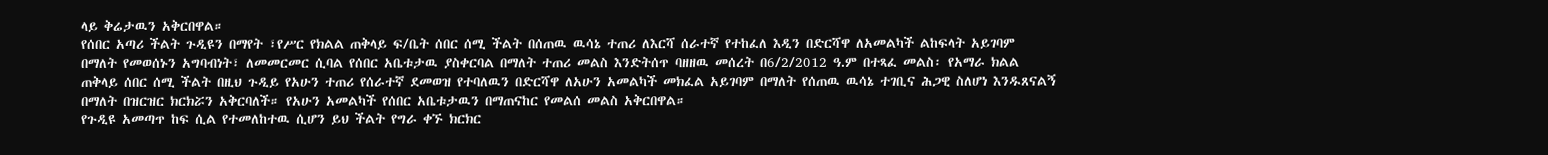ላይ ቅሬታዉን አቅርበዋል።
የሰበር አጣሪ ችልት ጉዲዩን በማየት ፣የሥር የክልል ጠቅላይ ፍ/ቤት ሰበር ሰሚ ችልት በሰጠዉ ዉሳኔ ተጠሪ ለእርሻ ሰራተኛ የተከፈለ እዲን በድርሻዋ ለአመልካች ልከፍላት አይገባም በማለት የመወሰኑን አግባብነት፣ ለመመርመር ሲባል የሰበር አቤቱታዉ ያስቀርባል በማለት ተጠሪ መልስ እንድትሰጥ ባዘዘዉ መሰረት በ6/2/2012 ዓ.ም በተጻፈ መልስ፡ የአማራ ክልል ጠቅላይ ሰበር ሰሚ ችልት በዚህ ጉዲይ የአሁን ተጠሪ የሰራተኛ ደመወዝ የተባለዉን በድርሻዋ ለአሁን አመልካች መክፈል አይገባም በማለት የሰጠዉ ዉሳኔ ተገቢና ሕጋዊ ስለሆነ እንዱጸናልኝ በማለት በዝርዝር ክርክሯን አቅርባለች። የአሁን አመልካች የሰበር አቤቱታዉን በማጠናከር የመልሰ መልስ አቅርበዋል።
የጉዲዩ አመጣጥ ከፍ ሲል የተመለከተዉ ሲሆን ይህ ችልት የግራ ቀኙ ክርክር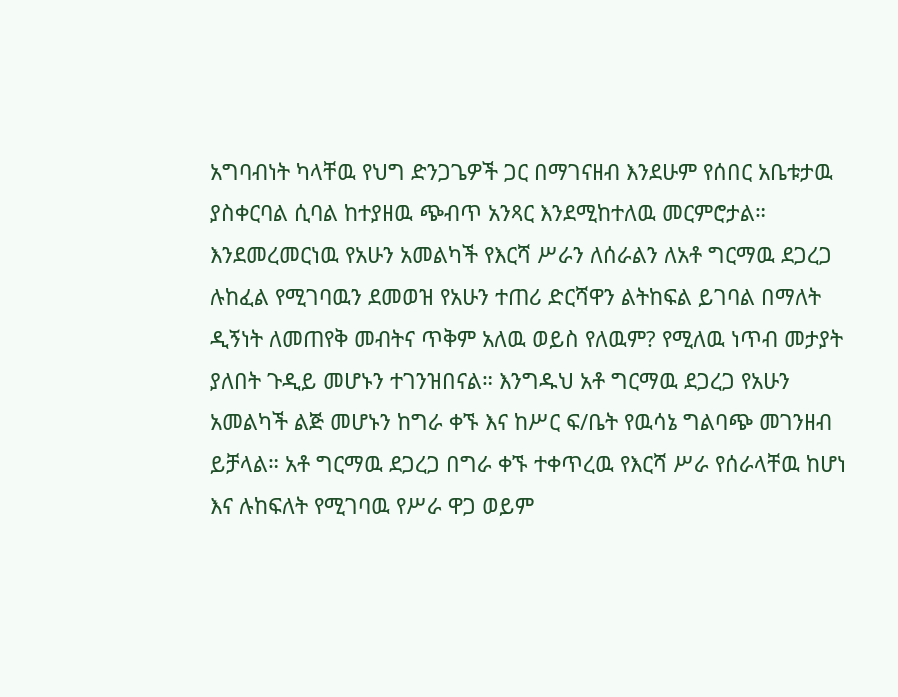አግባብነት ካላቸዉ የህግ ድንጋጌዎች ጋር በማገናዘብ እንደሁም የሰበር አቤቱታዉ ያስቀርባል ሲባል ከተያዘዉ ጭብጥ አንጻር እንደሚከተለዉ መርምሮታል። እንደመረመርነዉ የአሁን አመልካች የእርሻ ሥራን ለሰራልን ለአቶ ግርማዉ ደጋረጋ ሉከፈል የሚገባዉን ደመወዝ የአሁን ተጠሪ ድርሻዋን ልትከፍል ይገባል በማለት ዲኝነት ለመጠየቅ መብትና ጥቅም አለዉ ወይስ የለዉም? የሚለዉ ነጥብ መታያት ያለበት ጉዲይ መሆኑን ተገንዝበናል። እንግዱህ አቶ ግርማዉ ደጋረጋ የአሁን አመልካች ልጅ መሆኑን ከግራ ቀኙ እና ከሥር ፍ/ቤት የዉሳኔ ግልባጭ መገንዘብ ይቻላል። አቶ ግርማዉ ደጋረጋ በግራ ቀኙ ተቀጥረዉ የእርሻ ሥራ የሰራላቸዉ ከሆነ እና ሉከፍለት የሚገባዉ የሥራ ዋጋ ወይም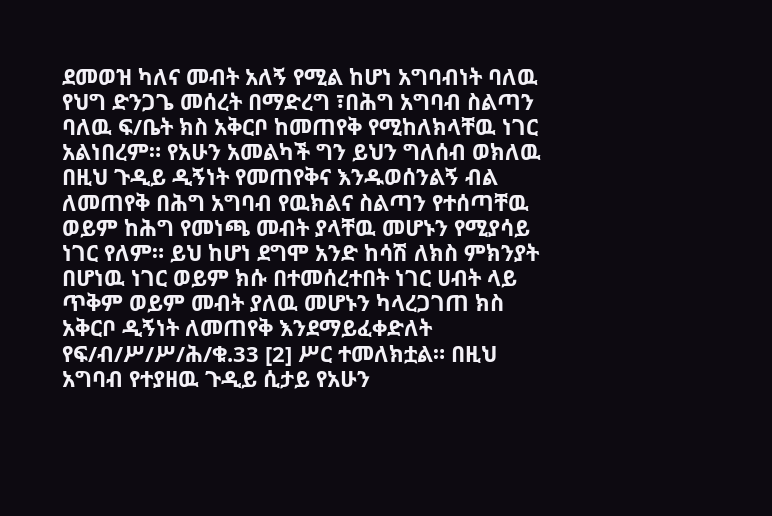ደመወዝ ካለና መብት አለኝ የሚል ከሆነ አግባብነት ባለዉ የህግ ድንጋጌ መሰረት በማድረግ ፣በሕግ አግባብ ስልጣን ባለዉ ፍ/ቤት ክስ አቅርቦ ከመጠየቅ የሚከለክላቸዉ ነገር አልነበረም። የአሁን አመልካች ግን ይህን ግለሰብ ወክለዉ በዚህ ጉዲይ ዲኝነት የመጠየቅና እንዱወሰንልኝ ብል ለመጠየቅ በሕግ አግባብ የዉክልና ስልጣን የተሰጣቸዉ ወይም ከሕግ የመነጫ መብት ያላቸዉ መሆኑን የሚያሳይ ነገር የለም። ይህ ከሆነ ደግሞ አንድ ከሳሽ ለክስ ምክንያት በሆነዉ ነገር ወይም ክሱ በተመሰረተበት ነገር ሀብት ላይ ጥቅም ወይም መብት ያለዉ መሆኑን ካላረጋገጠ ክስ አቅርቦ ዲኝነት ለመጠየቅ እንደማይፈቀድለት የፍ/ብ/ሥ/ሥ/ሕ/ቁ.33 [2] ሥር ተመለክቷል። በዚህ አግባብ የተያዘዉ ጉዲይ ሲታይ የአሁን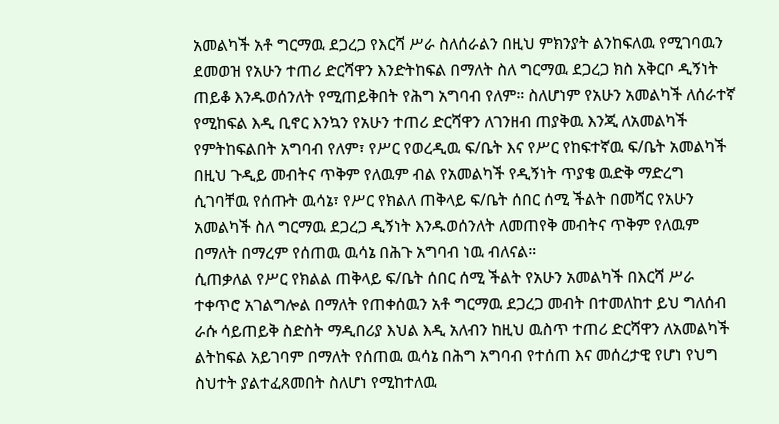አመልካች አቶ ግርማዉ ደጋረጋ የእርሻ ሥራ ስለሰራልን በዚህ ምክንያት ልንከፍለዉ የሚገባዉን ደመወዝ የአሁን ተጠሪ ድርሻዋን እንድትከፍል በማለት ስለ ግርማዉ ደጋረጋ ክስ አቅርቦ ዲኝነት ጠይቆ እንዱወሰንለት የሚጠይቅበት የሕግ አግባብ የለም። ስለሆነም የአሁን አመልካች ለሰራተኛ የሚከፍል እዲ ቢኖር እንኳን የአሁን ተጠሪ ድርሻዋን ለገንዘብ ጠያቅዉ እንጂ ለአመልካች የምትከፍልበት አግባብ የለም፣ የሥር የወረዲዉ ፍ/ቤት እና የሥር የከፍተኛዉ ፍ/ቤት አመልካች በዚህ ጉዲይ መብትና ጥቅም የለዉም ብል የአመልካች የዲኝነት ጥያቄ ዉድቅ ማድረግ ሲገባቸዉ የሰጡት ዉሳኔ፣ የሥር የክልለ ጠቅላይ ፍ/ቤት ሰበር ሰሚ ችልት በመሻር የአሁን አመልካች ስለ ግርማዉ ደጋረጋ ዲኝነት እንዱወሰንለት ለመጠየቅ መብትና ጥቅም የለዉም በማለት በማረም የሰጠዉ ዉሳኔ በሕጉ አግባብ ነዉ ብለናል።
ሲጠቃለል የሥር የክልል ጠቅላይ ፍ/ቤት ሰበር ሰሚ ችልት የአሁን አመልካች በእርሻ ሥራ ተቀጥሮ አገልግሎል በማለት የጠቀሰዉን አቶ ግርማዉ ደጋረጋ መብት በተመለከተ ይህ ግለሰብ ራሱ ሳይጠይቅ ስድስት ማዲበሪያ እህል እዲ አለብን ከዚህ ዉስጥ ተጠሪ ድርሻዋን ለአመልካች ልትከፍል አይገባም በማለት የሰጠዉ ዉሳኔ በሕግ አግባብ የተሰጠ እና መሰረታዊ የሆነ የህግ ስህተት ያልተፈጸመበት ስለሆነ የሚከተለዉ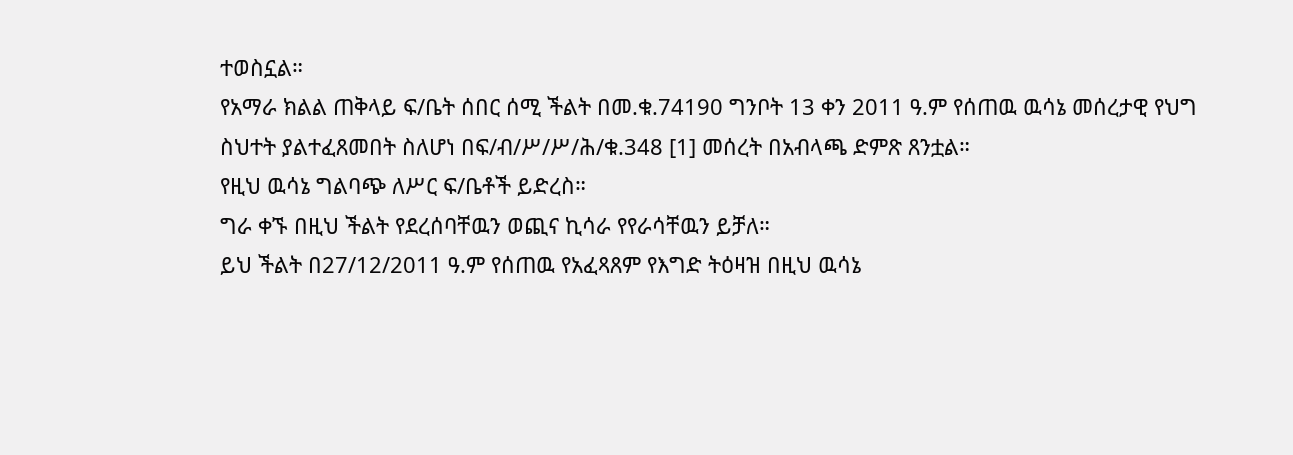ተወስኗል።
የአማራ ክልል ጠቅላይ ፍ/ቤት ሰበር ሰሚ ችልት በመ.ቁ.74190 ግንቦት 13 ቀን 2011 ዓ.ም የሰጠዉ ዉሳኔ መሰረታዊ የህግ ስህተት ያልተፈጸመበት ስለሆነ በፍ/ብ/ሥ/ሥ/ሕ/ቁ.348 [1] መሰረት በአብላጫ ድምጽ ጸንቷል።
የዚህ ዉሳኔ ግልባጭ ለሥር ፍ/ቤቶች ይድረስ።
ግራ ቀኙ በዚህ ችልት የደረሰባቸዉን ወጪና ኪሳራ የየራሳቸዉን ይቻለ።
ይህ ችልት በ27/12/2011 ዓ.ም የሰጠዉ የአፈጻጸም የእግድ ትዕዛዝ በዚህ ዉሳኔ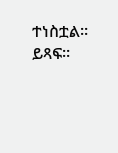ተነስቷል።
ይጻፍ።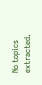No topics extracted.